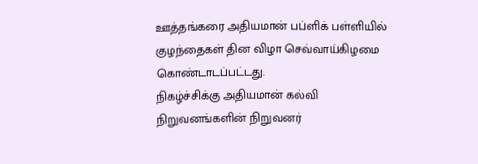ஊத்தங்கரை அதியமான் பப்ளிக் பள்ளியில் குழந்தைகள் தின விழா செவ்வாய்கிழமை கொண்டாடப்பட்டது.
நிகழ்ச்சிக்கு அதியமான் கல்வி நிறுவனங்களின் நிறுவனர்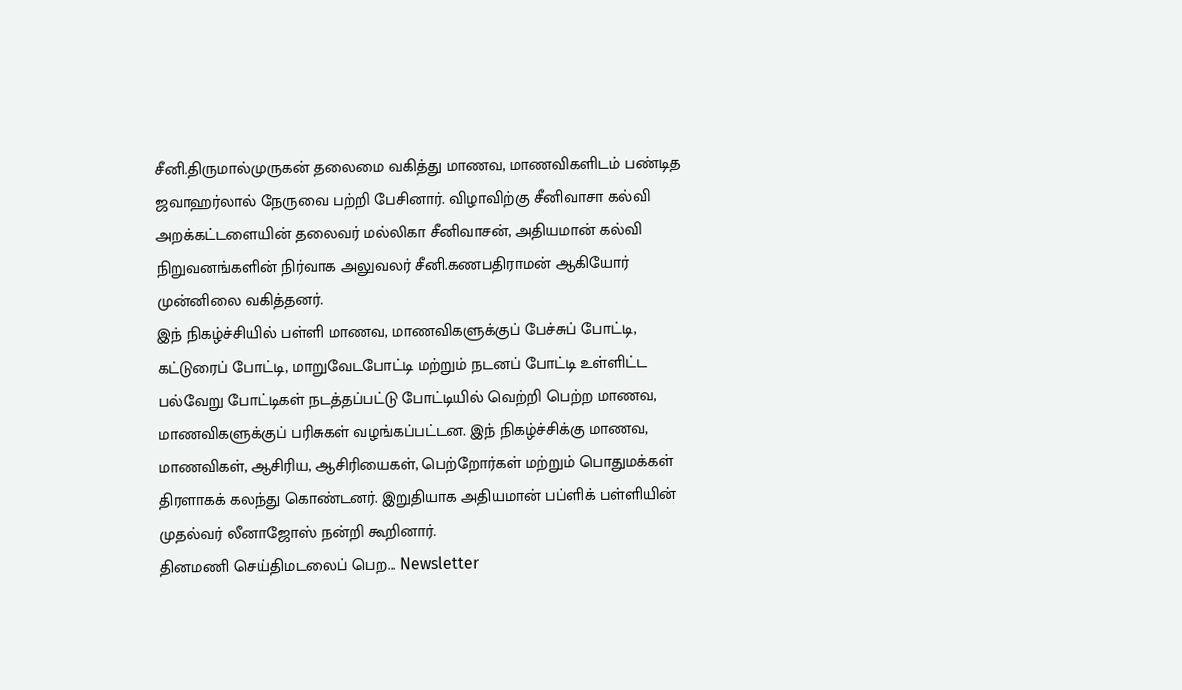சீனி.திருமால்முருகன் தலைமை வகித்து மாணவ, மாணவிகளிடம் பண்டித ஜவாஹர்லால் நேருவை பற்றி பேசினார். விழாவிற்கு சீனிவாசா கல்வி அறக்கட்டளையின் தலைவர் மல்லிகா சீனிவாசன், அதியமான் கல்வி நிறுவனங்களின் நிர்வாக அலுவலர் சீனி.கணபதிராமன் ஆகியோர் முன்னிலை வகித்தனர்.
இந் நிகழ்ச்சியில் பள்ளி மாணவ, மாணவிகளுக்குப் பேச்சுப் போட்டி, கட்டுரைப் போட்டி, மாறுவேடபோட்டி மற்றும் நடனப் போட்டி உள்ளிட்ட பல்வேறு போட்டிகள் நடத்தப்பட்டு போட்டியில் வெற்றி பெற்ற மாணவ, மாணவிகளுக்குப் பரிசுகள் வழங்கப்பட்டன. இந் நிகழ்ச்சிக்கு மாணவ, மாணவிகள், ஆசிரிய, ஆசிரியைகள், பெற்றோர்கள் மற்றும் பொதுமக்கள் திரளாகக் கலந்து கொண்டனர். இறுதியாக அதியமான் பப்ளிக் பள்ளியின் முதல்வர் லீனாஜோஸ் நன்றி கூறினார்.
தினமணி செய்திமடலைப் பெற... Newsletter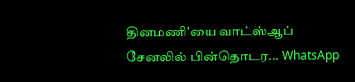தினமணி'யை வாட்ஸ்ஆப் சேனலில் பின்தொடர... WhatsApp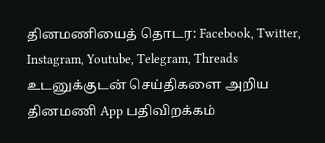தினமணியைத் தொடர: Facebook, Twitter, Instagram, Youtube, Telegram, Threads
உடனுக்குடன் செய்திகளை அறிய தினமணி App பதிவிறக்கம்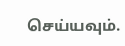செய்யவும்.